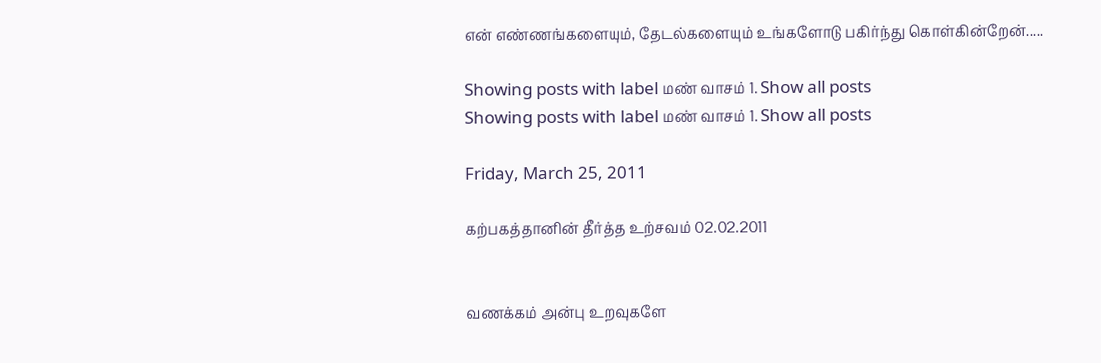என் எண்ணங்களையும், தேடல்களையும் உங்களோடு பகிர்ந்து கொள்கின்றேன்.....

Showing posts with label மண் வாசம் 1. Show all posts
Showing posts with label மண் வாசம் 1. Show all posts

Friday, March 25, 2011

கற்பகத்தானின் தீர்த்த உற்சவம் 02.02.2011


வணக்கம் அன்பு உறவுகளே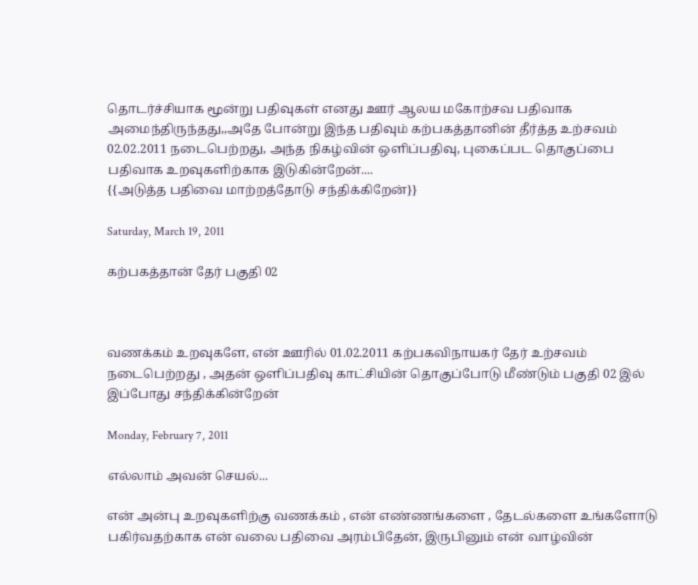தொடர்ச்சியாக மூன்று பதிவுகள் எனது ஊர் ஆலய மகோற்சவ பதிவாக அமைந்திருந்தது,,அதே போன்று இந்த பதிவும் கற்பகத்தானின் தீர்த்த உற்சவம் 02.02.2011 நடைபெற்றது, அந்த நிகழ்வின் ஒளிப்பதிவு, புகைப்பட தொகுப்பை பதிவாக உறவுகளிற்காக இடுகின்றேன்....
{{அடுத்த பதிவை மாற்றத்தோடு சந்திக்கிறேன்}}

Saturday, March 19, 2011

கற்பகத்தான் தேர் பகுதி 02



வணக்கம் உறவுகளே, என் ஊரில் 01.02.2011 கற்பகவிநாயகர் தேர் உற்சவம் நடைபெற்றது , அதன் ஒளிப்பதிவு காட்சியின் தொகுப்போடு மீண்டும் பகுதி 02 இல் இப்போது சந்திக்கின்றேன்

Monday, February 7, 2011

எல்லாம் அவன் செயல்...

என் அன்பு உறவுகளிற்கு வணக்கம் , என் எண்ணங்களை , தேடல்களை உங்களோடு பகிர்வதற்காக என் வலை பதிவை அரம்பிதேன், இருபினும் என் வாழ்வின்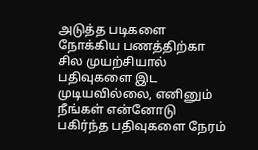அடுத்த படிகளை நோக்கிய பணத்திற்கா சில முயற்சியால் பதிவுகளை இட முடியவில்லை, எனினும் நீங்கள் என்னோடு பகிர்ந்த பதிவுகளை நேரம்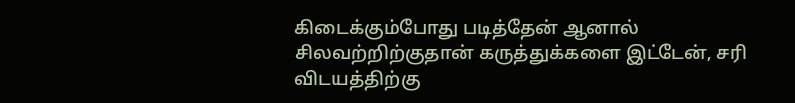கிடைக்கும்போது படித்தேன் ஆனால் சிலவற்றிற்குதான் கருத்துக்களை இட்டேன், சரி விடயத்திற்கு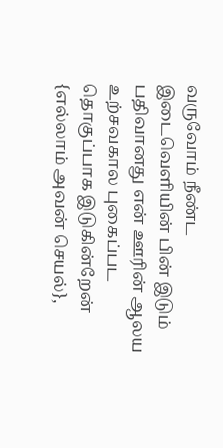வருவோம் நீண்ட இடைவெளியின் பின் இடும் பதிவானது என் ஊரின் ஆலய உற்சவகால புகைப்பட தொகுப்பாக இடுகின்றேன் {எல்லாம் அவன் செயல்},